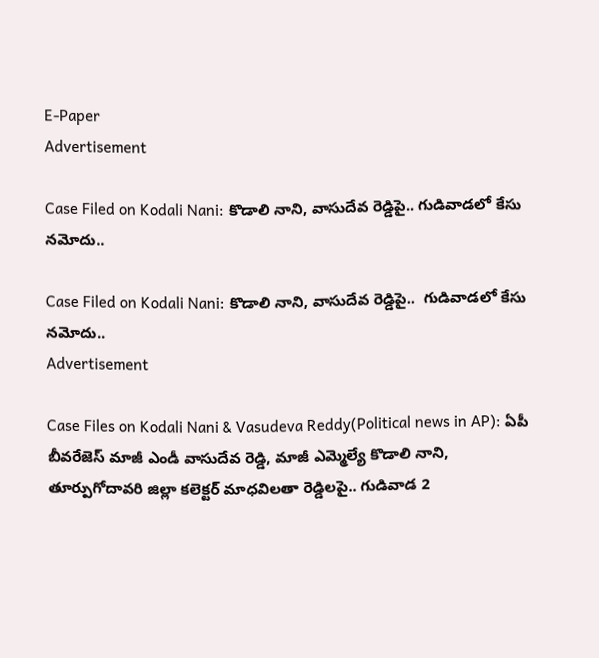E-Paper
Advertisement

Case Filed on Kodali Nani: కొడాలి నాని, వాసుదేవ రెడ్డిపై.. గుడివాడలో కేసు నమోదు..

Case Filed on Kodali Nani: కొడాలి నాని, వాసుదేవ రెడ్డిపై..  గుడివాడలో కేసు నమోదు..
Advertisement

Case Files on Kodali Nani & Vasudeva Reddy(Political news in AP): ఏపీ బీవరేజెస్ మాజీ ఎండీ వాసుదేవ రెడ్డి, మాజీ ఎమ్మెల్యే కొడాలి నాని, తూర్పుగోదావరి జిల్లా కలెక్టర్ మాధవిలతా రెడ్డిలపై.. గుడివాడ 2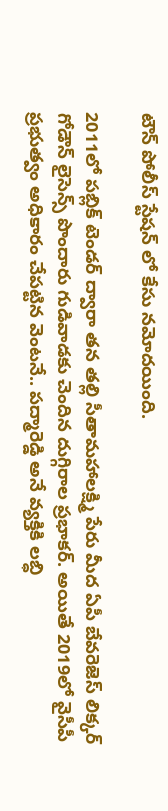టౌన్ పోలీస్ స్టేషన్ లో కేసు నమోదయింది.

2011లో పబ్లిక్ టెండర్ ద్వారా తన తల్లి సీతామహాలక్ష్మి పేరు మీద ఏపీ బేవరెజెస్ లిక్కర్ గోడౌన్ లైసెన్స్ పొందారు గుడివాడకు చెందిన దుగ్గిరాల ప్రభాకర్. అయితే 2019లో వైసీపీ ప్రభుత్వం అధికారం చేపట్టిన వెంటనే.. పద్మారెడ్డి అనే వ్యక్తికి లబ్ధి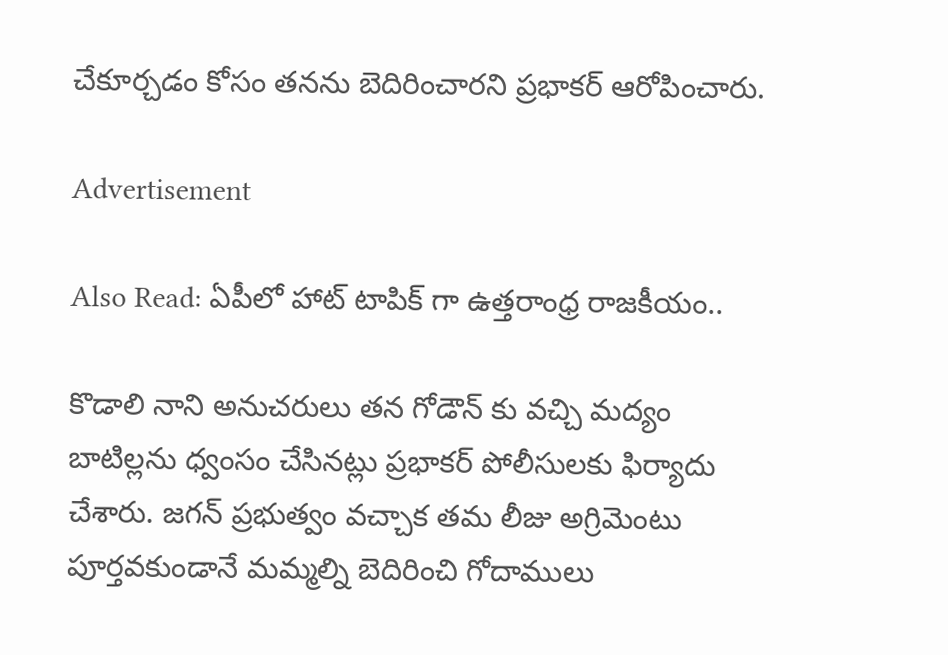చేకూర్చడం కోసం తనను బెదిరించారని ప్రభాకర్ ఆరోపించారు.

Advertisement

Also Read: ఏపీలో హాట్ టాపిక్ గా ఉత్తరాంధ్ర రాజకీయం..

కొడాలి నాని అనుచరులు తన గోడౌన్ కు వచ్చి మద్యం బాటిల్లను ధ్వంసం చేసినట్లు ప్రభాకర్ పోలీసులకు ఫిర్యాదు చేశారు. జగన్ ప్రభుత్వం వచ్చాక తమ లీజు అగ్రిమెంటు పూర్తవకుండానే మమ్మల్ని బెదిరించి గోదాములు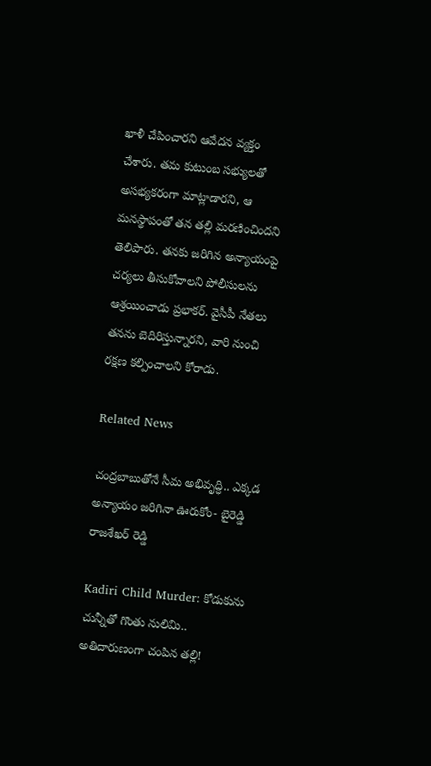ఖాళీ చేపించారని ఆవేదన వ్యక్తం చేశారు. తమ కుటుంబ సభ్యులతో అసభ్యకరంగా మాట్లాడారని, ఆ మనస్థాపంతో తన తల్లి మరణించిందని తెలిపారు. తనకు జరిగిన అన్యాయంపై చర్యలు తీసుకోవాలని పోలీసులను ఆశ్రయించాడు ప్రభాకర్. వైసీపీ నేతలు తనను బెదిరిస్తున్నారని, వారి నుంచి రక్షణ కల్పించాలని కోరాడు.

Related News

చంద్రబాబుతోనే సీమ అభివృద్ధి.. ఎక్కడ అన్యాయం జరిగినా ఊరుకోం- బైరెడ్డి రాజశేఖర్ రెడ్డి

Kadiri Child Murder: కోడుకును చున్నీతో గొంతు నులిమి.. అతిదారుణంగా చంపిన తల్లి!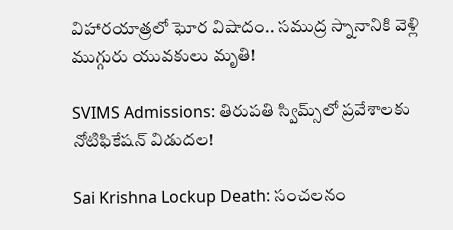విహారయాత్రలో ఘోర విషాదం.. సముద్ర స్నానానికి వెళ్లి ముగ్గురు యువకులు మృతి!

SVIMS Admissions: తిరుపతి స్విమ్స్‌లో ప్రవేశాలకు నోటిఫికేషన్ విడుదల!

Sai Krishna Lockup Death: సంచలనం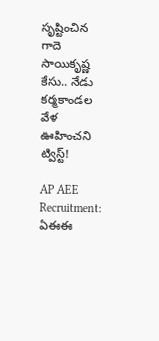సృష్టించిన గాదె సాయికృష్ణ కేసు.. నేడు కర్మకాండల వేళ ఊహించని ట్విస్ట్!

AP AEE Recruitment: ఏఈఈ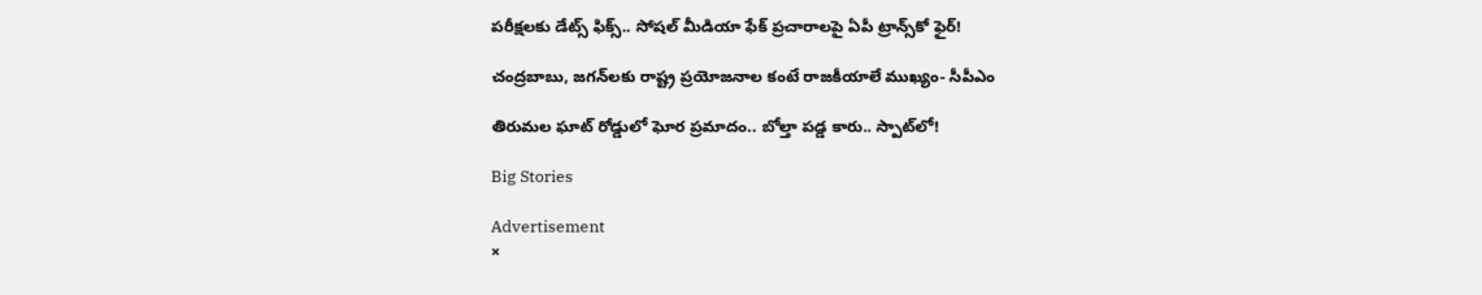పరీక్షలకు డేట్స్ ఫిక్స్.. సోషల్ మీడియా ఫేక్ ప్రచారాలపై ఏపీ ట్రాన్స్‌కో ఫైర్!

చంద్రబాబు, జగన్‌లకు రాష్ట్ర ప్రయోజనాల కంటే రాజకీయాలే ముఖ్యం- సీపీఎం

తిరుమల ఘాట్ రోడ్డులో ఘోర ప్రమాదం.. బోల్తా పడ్డ కారు.. స్పాట్‌లో!

Big Stories

Advertisement
×